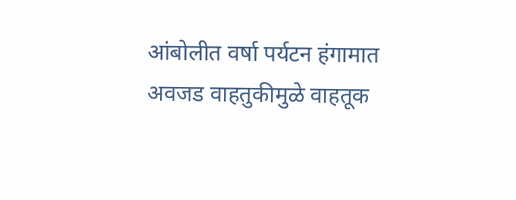आंबोलीत वर्षा पर्यटन हंगामात अवजड वाहतुकीमुळे वाहतूक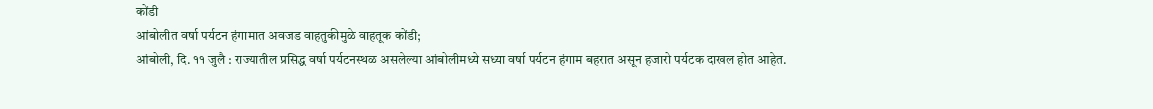कोंडी
आंबोलीत वर्षा पर्यटन हंगामात अवजड वाहतुकीमुळे वाहतूक कोंडी;
आंबोली, दि. ११ जुलै : राज्यातील प्रसिद्ध वर्षा पर्यटनस्थळ असलेल्या आंबोलीमध्ये सध्या वर्षा पर्यटन हंगाम बहरात असून हजारो पर्यटक दाखल होत आहेत.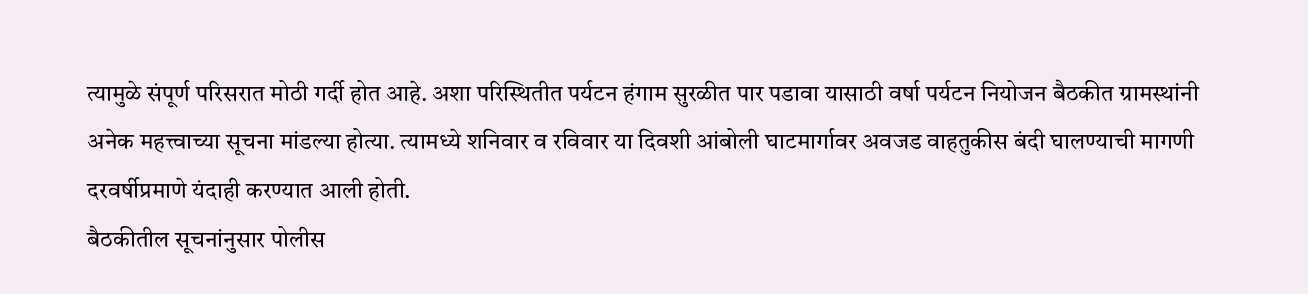त्यामुळे संपूर्ण परिसरात मोठी गर्दी होत आहे. अशा परिस्थितीत पर्यटन हंगाम सुरळीत पार पडावा यासाठी वर्षा पर्यटन नियोजन बैठकीत ग्रामस्थांनी अनेक महत्त्वाच्या सूचना मांडल्या होत्या. त्यामध्ये शनिवार व रविवार या दिवशी आंबोली घाटमार्गावर अवजड वाहतुकीस बंदी घालण्याची मागणी दरवर्षीप्रमाणे यंदाही करण्यात आली होती.
बैठकीतील सूचनांनुसार पोलीस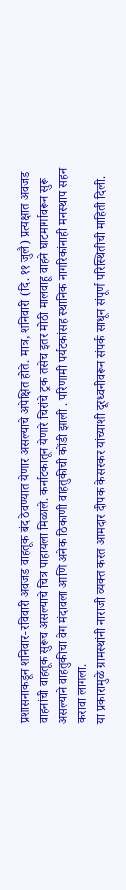प्रशासनाकडून शनिवार-रविवारी अवजड वाहतूक बंद ठेवण्यात येणार असल्याचे अपेक्षित होते. मात्र, शनिवारी (दि. ११ जुलै) प्रत्यक्षात अवजड वाहनांची वाहतूक सुरूच असल्याचे चित्र पाहायला मिळाले. कर्नाटकातून येणारे चिरांचे ट्रक तसेच इतर मोठी मालवाहू वाहने घाटमार्गावरून सुरू असल्याने वाहतुकीचा वेग मंदावला आणि अनेक ठिकाणी वाहतुकीची कोंडी झाली . परिणामी पर्यटकांसह स्थानिक नागरिकांनाही मनस्थाप सहन
करावा लागला.
या प्रकारामुळे ग्रामस्थांनी नाराजी व्यक्त करत आमदार दीपक केसरकर यांच्याशी दूरध्वनीवरून संपर्क साधून संपूर्ण परिस्थितीची माहिती दिली.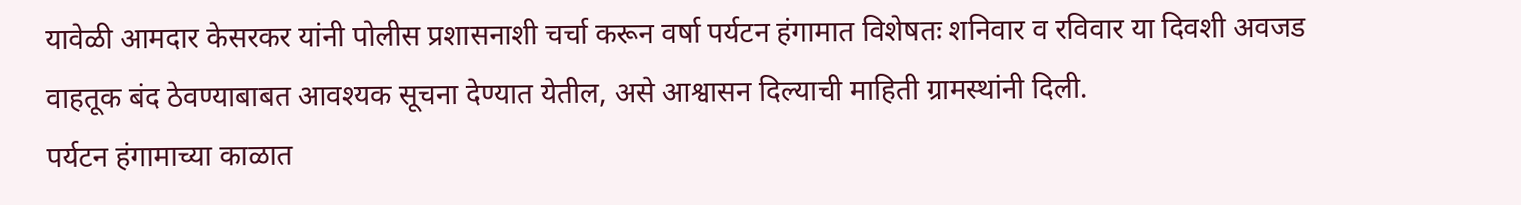यावेळी आमदार केसरकर यांनी पोलीस प्रशासनाशी चर्चा करून वर्षा पर्यटन हंगामात विशेषतः शनिवार व रविवार या दिवशी अवजड वाहतूक बंद ठेवण्याबाबत आवश्यक सूचना देण्यात येतील, असे आश्वासन दिल्याची माहिती ग्रामस्थांनी दिली.
पर्यटन हंगामाच्या काळात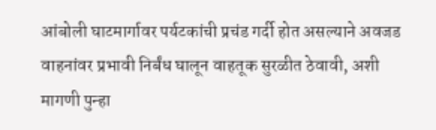आंबोली घाटमार्गावर पर्यटकांची प्रचंड गर्दी होत असल्याने अवजड वाहनांवर प्रभावी निर्बंध घालून वाहतूक सुरळीत ठेवावी, अशी मागणी पुन्हा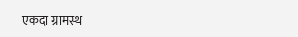एकदा ग्रामस्थ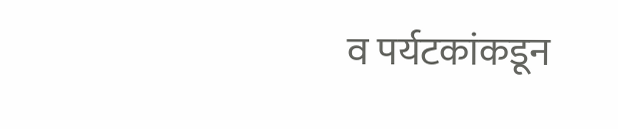व पर्यटकांकडून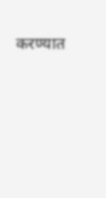करण्यात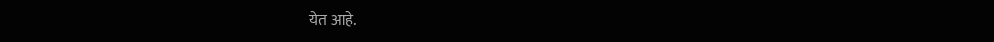येत आहे.